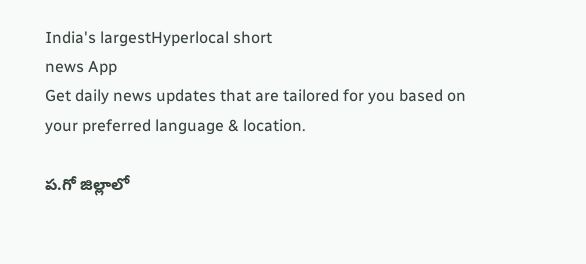India's largestHyperlocal short
news App
Get daily news updates that are tailored for you based on your preferred language & location.

ప.గో జిల్లాలో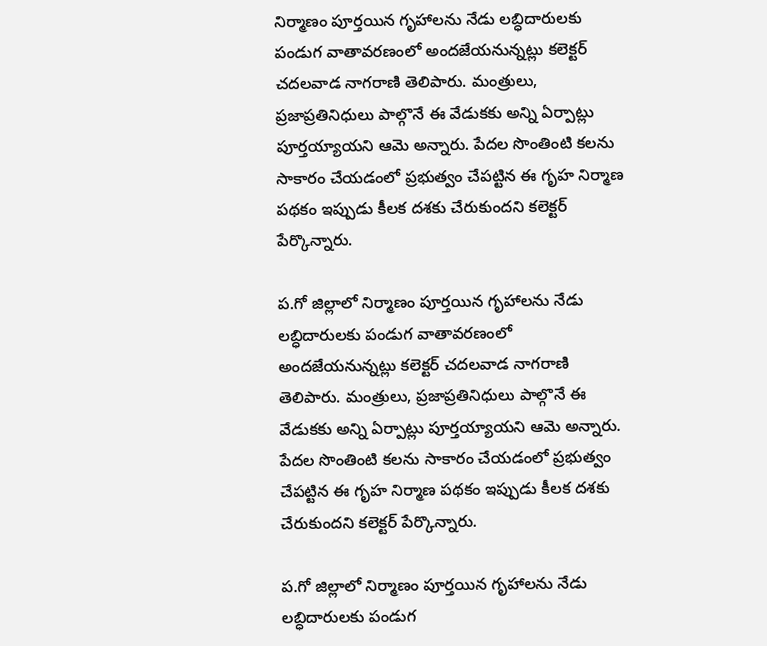నిర్మాణం పూర్తయిన గృహాలను నేడు లబ్ధిదారులకు పండుగ వాతావరణంలో అందజేయనున్నట్లు కలెక్టర్ చదలవాడ నాగరాణి తెలిపారు. మంత్రులు, ప్రజాప్రతినిధులు పాల్గొనే ఈ వేడుకకు అన్ని ఏర్పాట్లు పూర్తయ్యాయని ఆమె అన్నారు. పేదల సొంతింటి కలను సాకారం చేయడంలో ప్రభుత్వం చేపట్టిన ఈ గృహ నిర్మాణ పథకం ఇప్పుడు కీలక దశకు చేరుకుందని కలెక్టర్ పేర్కొన్నారు.

ప.గో జిల్లాలో నిర్మాణం పూర్తయిన గృహాలను నేడు లబ్ధిదారులకు పండుగ వాతావరణంలో అందజేయనున్నట్లు కలెక్టర్ చదలవాడ నాగరాణి తెలిపారు. మంత్రులు, ప్రజాప్రతినిధులు పాల్గొనే ఈ వేడుకకు అన్ని ఏర్పాట్లు పూర్తయ్యాయని ఆమె అన్నారు. పేదల సొంతింటి కలను సాకారం చేయడంలో ప్రభుత్వం చేపట్టిన ఈ గృహ నిర్మాణ పథకం ఇప్పుడు కీలక దశకు చేరుకుందని కలెక్టర్ పేర్కొన్నారు.

ప.గో జిల్లాలో నిర్మాణం పూర్తయిన గృహాలను నేడు లబ్ధిదారులకు పండుగ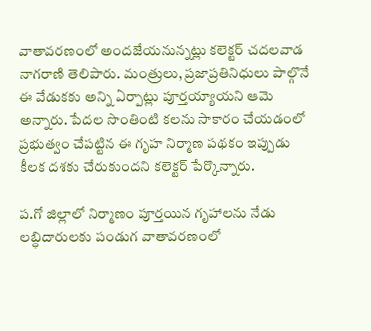వాతావరణంలో అందజేయనున్నట్లు కలెక్టర్ చదలవాడ నాగరాణి తెలిపారు. మంత్రులు, ప్రజాప్రతినిధులు పాల్గొనే ఈ వేడుకకు అన్ని ఏర్పాట్లు పూర్తయ్యాయని ఆమె అన్నారు. పేదల సొంతింటి కలను సాకారం చేయడంలో ప్రభుత్వం చేపట్టిన ఈ గృహ నిర్మాణ పథకం ఇప్పుడు కీలక దశకు చేరుకుందని కలెక్టర్ పేర్కొన్నారు.

ప.గో జిల్లాలో నిర్మాణం పూర్తయిన గృహాలను నేడు లబ్ధిదారులకు పండుగ వాతావరణంలో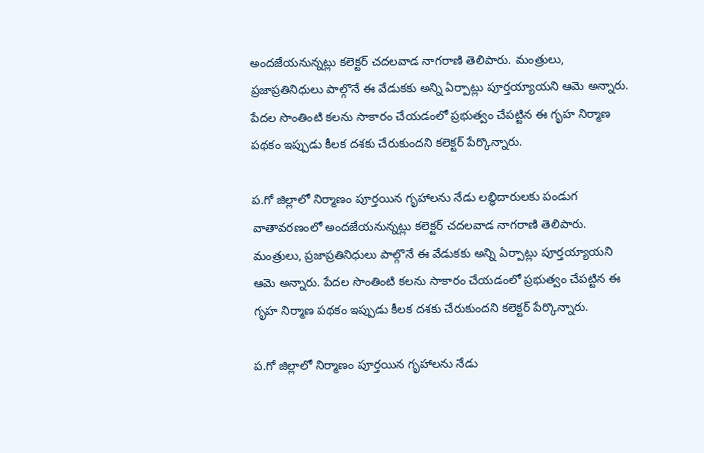అందజేయనున్నట్లు కలెక్టర్ చదలవాడ నాగరాణి తెలిపారు. మంత్రులు, ప్రజాప్రతినిధులు పాల్గొనే ఈ వేడుకకు అన్ని ఏర్పాట్లు పూర్తయ్యాయని ఆమె అన్నారు. పేదల సొంతింటి కలను సాకారం చేయడంలో ప్రభుత్వం చేపట్టిన ఈ గృహ నిర్మాణ పథకం ఇప్పుడు కీలక దశకు చేరుకుందని కలెక్టర్ పేర్కొన్నారు.

ప.గో జిల్లాలో నిర్మాణం పూర్తయిన గృహాలను నేడు లబ్ధిదారులకు పండుగ వాతావరణంలో అందజేయనున్నట్లు కలెక్టర్ చదలవాడ నాగరాణి తెలిపారు. మంత్రులు, ప్రజాప్రతినిధులు పాల్గొనే ఈ వేడుకకు అన్ని ఏర్పాట్లు పూర్తయ్యాయని ఆమె అన్నారు. పేదల సొంతింటి కలను సాకారం చేయడంలో ప్రభుత్వం చేపట్టిన ఈ గృహ నిర్మాణ పథకం ఇప్పుడు కీలక దశకు చేరుకుందని కలెక్టర్ పేర్కొన్నారు.

ప.గో జిల్లాలో నిర్మాణం పూర్తయిన గృహాలను నేడు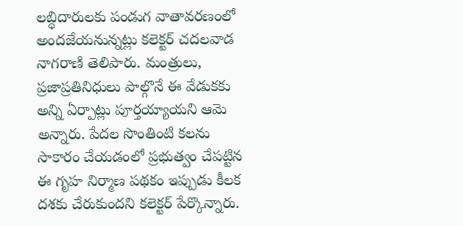లబ్ధిదారులకు పండుగ వాతావరణంలో అందజేయనున్నట్లు కలెక్టర్ చదలవాడ నాగరాణి తెలిపారు. మంత్రులు, ప్రజాప్రతినిధులు పాల్గొనే ఈ వేడుకకు అన్ని ఏర్పాట్లు పూర్తయ్యాయని ఆమె అన్నారు. పేదల సొంతింటి కలను సాకారం చేయడంలో ప్రభుత్వం చేపట్టిన ఈ గృహ నిర్మాణ పథకం ఇప్పుడు కీలక దశకు చేరుకుందని కలెక్టర్ పేర్కొన్నారు.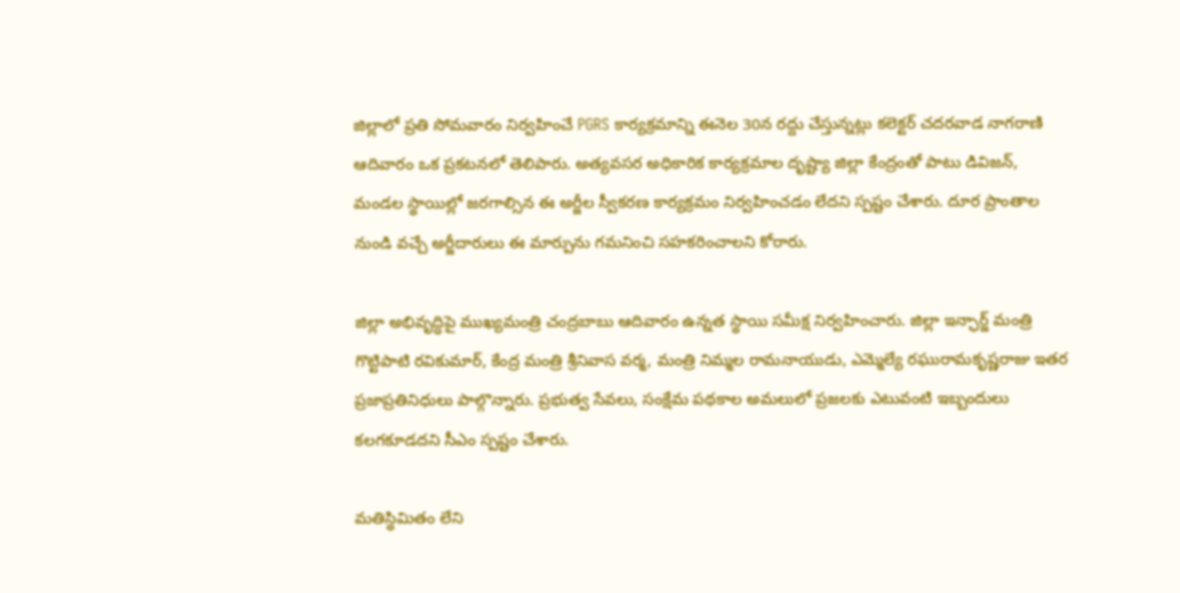జిల్లాలో ప్రతి సోమవారం నిర్వహించే PGRS కార్యక్రమాన్ని ఈనెల 30న రద్దు చేస్తున్నట్లు కలెక్టర్ చదరవాడ నాగరాణి ఆదివారం ఒక ప్రకటనలో తెలిపారు. అత్యవసర అధికారిక కార్యక్రమాల దృష్ట్యా జిల్లా కేంద్రంతో పాటు డివిజన్, మండల స్థాయిల్లో జరగాల్సిన ఈ అర్జీల స్వీకరణ కార్యక్రమం నిర్వహించడం లేదని స్పష్టం చేశారు. దూర ప్రాంతాల నుండి వచ్చే అర్జీదారులు ఈ మార్పును గమనించి సహకరించాలని కోరారు.

జిల్లా అభివృద్ధిపై ముఖ్యమంత్రి చంద్రబాబు ఆదివారం ఉన్నత స్థాయి సమీక్ష నిర్వహించారు. జిల్లా ఇన్ఛార్జ్ మంత్రి గొట్టిపాటి రవికుమార్, కేంద్ర మంత్రి శ్రీనివాస వర్మ, మంత్రి నిమ్మల రామనాయుడు, ఎమ్మెల్యే రఘురామకృష్ణరాజు ఇతర ప్రజాప్రతినిధులు పాల్గొన్నారు. ప్రభుత్వ సేవలు, సంక్షేమ పథకాల అమలులో ప్రజలకు ఎటువంటి ఇబ్బందులు కలగకూడదని సీఎం స్పష్టం చేశారు.

మతిస్థిమితం లేని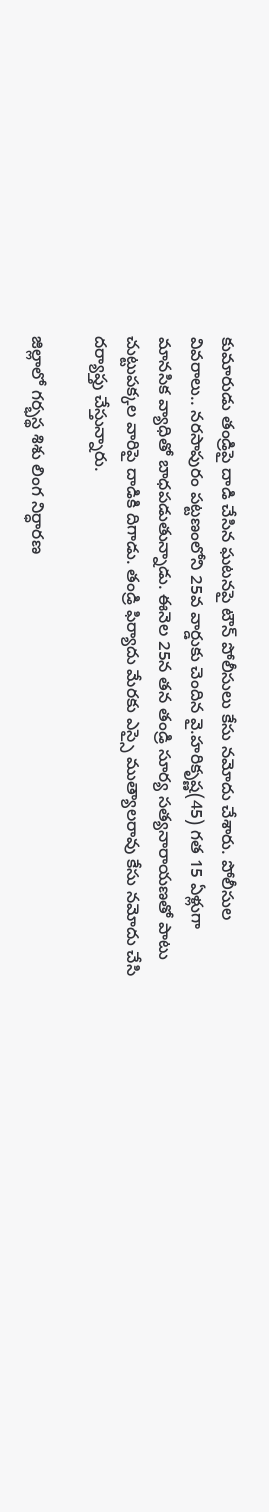కుమారుడు తండ్రిపై దాడి చేసిన ఘటనపై టౌన్ పోలీసులు కేసు నమోదు చేశారు. పోలీసుల వివరాలు.. నరసాపురం పట్టణంలోని 25వ వార్డుకు చెందిన వై.హరికృష్ణ(45) గత 15 ఏళ్లుగా మానసిక వ్యాధితో బాధపడుతున్నాడు. ఈనెల 25న తన తండ్రి సూర్య సత్యనారాయణతో పాటు చుట్టుపక్కల వారిపై దాడికి దిగాడు. తండ్రి ఫిర్యాదు మేరకు ఎస్సై ముత్యాలరావు కేసు నమోదు చేసి దర్యాప్తు చేస్తున్నారు.

జిల్లాలో గర్భస్థ శిశు లింగ నిర్ధారణ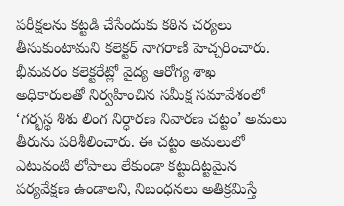పరీక్షలను కట్టడి చేసేందుకు కఠిన చర్యలు తీసుకుంటామని కలెక్టర్ నాగరాణి హెచ్చరించారు. భీమవరం కలెక్టరేట్లో వైద్య ఆరోగ్య శాఖ అధికారులతో నిర్వహించిన సమీక్ష సమావేశంలో ‘గర్భస్థ శిశు లింగ నిర్ధారణ నివారణ చట్టం’ అమలు తీరును పరిశీలించారు. ఈ చట్టం అమలులో ఎటువంటి లోపాలు లేకుండా కట్టుదిట్టమైన పర్యవేక్షణ ఉండాలని, నిబంధనలు అతిక్రమిస్తే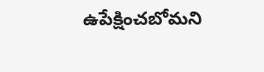ఉపేక్షించబోమని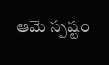ఆమె స్పష్టం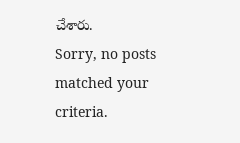చేశారు.
Sorry, no posts matched your criteria.